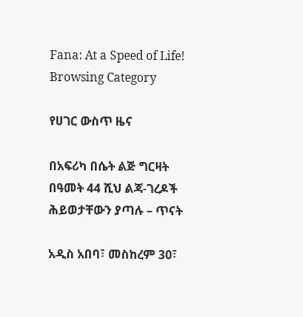Fana: At a Speed of Life!
Browsing Category

የሀገር ውስጥ ዜና

በአፍሪካ በሴት ልጅ ግርዛት በዓመት 44 ሺህ ልጃ-ገረዶች ሕይወታቸውን ያጣሉ – ጥናት

አዲስ አበባ፣ መስከረም 30፣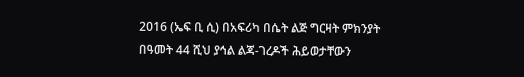2016 (ኤፍ ቢ ሲ) በአፍሪካ በሴት ልጅ ግርዛት ምክንያት በዓመት 44 ሺህ ያኅል ልጃ-ገረዶች ሕይወታቸውን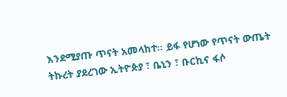እንደሚያጡ ጥናት አመላከተ፡፡ ይፋ የሆነው የጥናት ውጤት ትኩረት ያደረገው ኢትዮጵያ ፣ ቤኒን ፣ ቡርኪና ፋሶ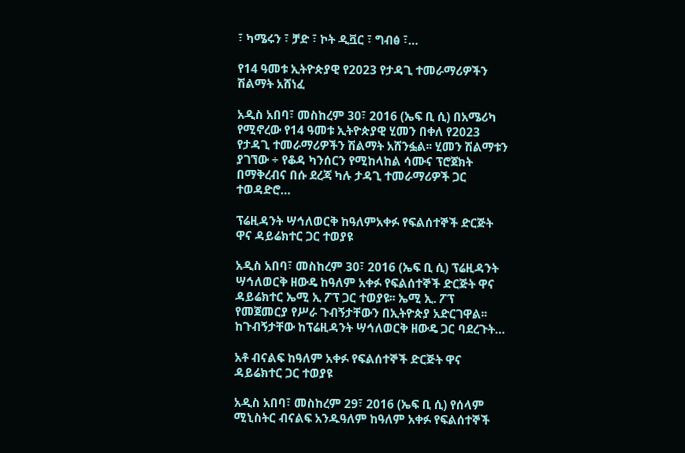፣ ካሜሩን ፣ ቻድ ፣ ኮት ዲቯር ፣ ግብፅ ፣…

የ14 ዓመቱ ኢትዮጵያዊ የ2023 የታዳጊ ተመራማሪዎችን ሽልማት አሸነፈ

አዲስ አበባ፣ መስከረም 30፣ 2016 (ኤፍ ቢ ሲ) በአሜሪካ የሚኖረው የ14 ዓመቱ ኢትዮጵያዊ ሂመን በቀለ የ2023 የታዳጊ ተመራማሪዎችን ሽልማት አሸንፏል፡፡ ሂመን ሽልማቱን ያገኘው ÷ የቆዳ ካንሰርን የሚከላከል ሳሙና ፕሮጀክት በማቅረብና በሱ ደረጃ ካሉ ታዳጊ ተመራማሪዎች ጋር ተወዳድሮ…

ፕሬዚዳንት ሣኅለወርቅ ከዓለምአቀፉ የፍልሰተኞች ድርጅት ዋና ዳይሬክተር ጋር ተወያዩ

አዲስ አበባ፣ መስከረም 30፣ 2016 (ኤፍ ቢ ሲ) ፕሬዚዳንት ሣኅለወርቅ ዘውዴ ከዓለም አቀፉ የፍልሰተኞች ድርጅት ዋና ዳይሬክተር ኤሚ ኢ ፖፕ ጋር ተወያዩ፡፡ ኤሚ ኢ. ፖፕ የመጀመርያ የሥራ ጉብኝታቸውን በኢትዮጵያ አድርገዋል፡፡ ከጉብኝታቸው ከፕሬዚዳንት ሣኅለወርቅ ዘውዴ ጋር ባደረጉት…

አቶ ብናልፍ ከዓለም አቀፉ የፍልሰተኞች ድርጅት ዋና ዳይሬክተር ጋር ተወያዩ

አዲስ አበባ፣ መስከረም 29፣ 2016 (ኤፍ ቢ ሲ) የሰላም ሚኒስትር ብናልፍ አንዱዓለም ከዓለም አቀፉ የፍልሰተኞች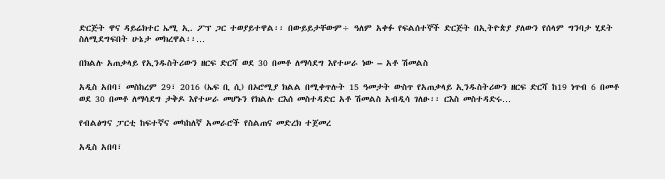ድርጅት ዋና ዳይሬክተር ኤሚ ኢ. ፖፕ ጋር ተወያይተዋል፡፡ በውይይታቸውም÷ ዓለም አቀፉ የፍልሰተኞች ድርጅት በኢትዮጵያ ያለውን የሰላም ግንባታ ሂደት ስለሚደግፍበት ሁኔታ መክረዋል፡፡…

በክልሉ አጠቃላይ የኢንዱስትሪውን ዘርፍ ድርሻ ወደ 30 በመቶ ለማሳደግ እየተሠራ ነው – አቶ ሽመልስ

አዲስ አበባ፣ መስከረም 29፣ 2016 (ኤፍ ቢ ሲ) በኦሮሚያ ክልል በሚቀጥሉት 15 ዓመታት ውስጥ የአጠቃላይ ኢንዱስትሪውን ዘርፍ ድርሻ ከ19 ነጥብ 6 በመቶ ወደ 30 በመቶ ለማሳደግ ታቅዶ እየተሠራ መሆኑን የክልሉ ርእሰ መስተዳድር አቶ ሽመልስ አብዲሳ ገለፁ፡፡ ርእስ መስተዳድሩ…

የብልፅግና ፓርቲ ከፍተኛና መካከለኛ አመራሮች የስልጠና መድረክ ተጀመረ

አዲስ አበባ፣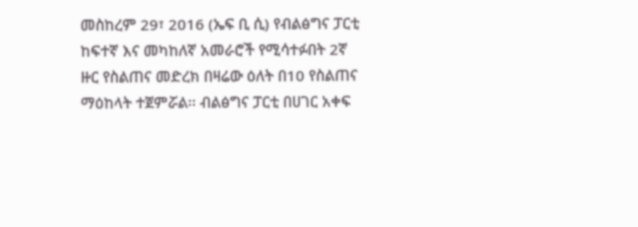መስከረም 29፣ 2016 (ኤፍ ቢ ሲ) የብልፅግና ፓርቲ ከፍተኛ እና መካከለኛ አመራሮች የሚሳተፉበት 2ኛ ዙር የስልጠና መድረክ በዛሬው ዕለት በ10 የስልጠና ማዕከላት ተጀምሯል፡፡ ብልፅግና ፓርቲ በሀገር አቀፍ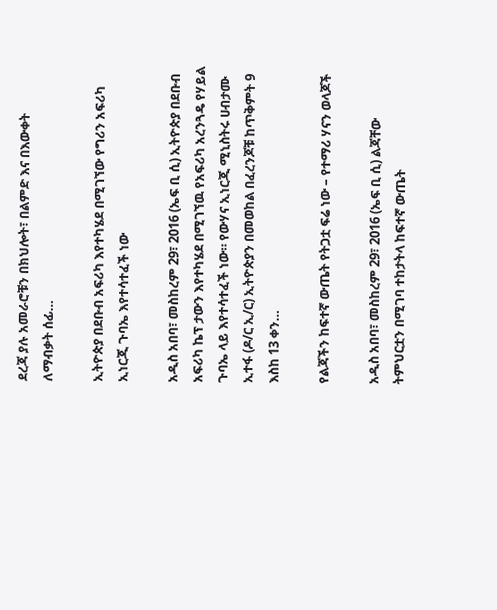ደረጃ ያሉ አመራሮቹን በክህሎት፣ በልምድ እና በእውቀት ለማብቃት ሰፊ…

ኢትዮጵያ በደቡብ አፍሪካ እየተካሄደ በሚገኘው የግሪን አፍሪካ ኢነርጂ ጉባኤ እየተሳተፈች ነው

አዲስ አበባ፣ መስከረም 29፣ 2016 (ኤፍ ቢ ሲ) ኢትዮጵያ በደቡብ አፍሪካ ኬፕ ታውን እየተካሄደ በሚገኘዉ የአፍሪካ አረንጓዴ የሃይል ጉባኤ ላይ እየተሳተፈች ነው። የውሃና ኢነርጂ ሚኒስትሩ ሀብታሙ ኢተፋ (ዶ/ር ኢ/ር) ኢትዮጵያን በመወከል በፈረንጆቹ ከጥቅምት 9 እስከ 13 ቀን…

የልጃችን ከፍተኛ ውጤት የትጋቷ ፍሬ ነው – የተማሪ ሃናን ወላጆች

አዲስ አበባ፣ መስከረም 29፣ 2016 (ኤፍ ቢ ሲ) ልጃቸው ትምህርቷን በሚገባ ተከታትላ ከፍተኛ ውጤት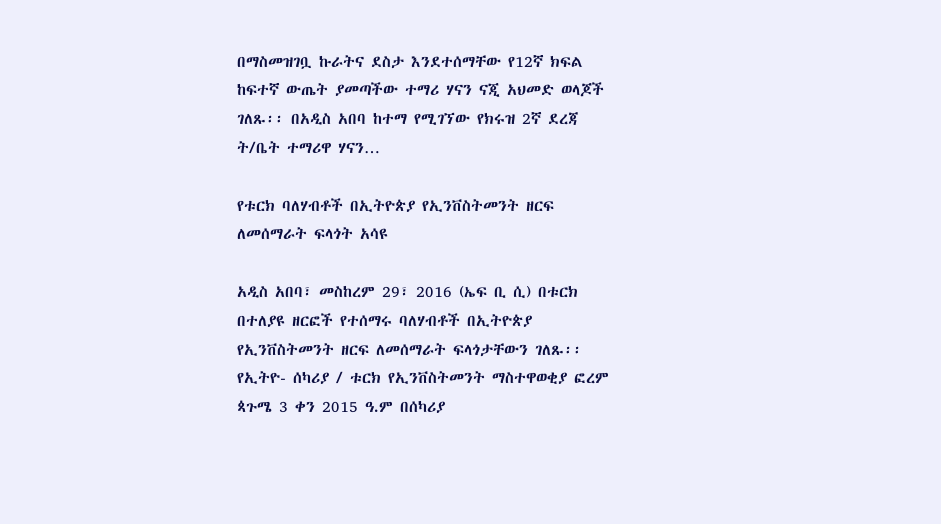በማስመዝገቧ ኩራትና ደስታ እንደተሰማቸው የ12ኛ ክፍል ከፍተኛ ውጤት ያመጣችው ተማሪ ሃናን ናጂ አህመድ ወላጆች ገለጹ፡፡ በአዲስ አበባ ከተማ የሚገኘው የክሩዝ 2ኛ ደረጃ ት/ቤት ተማሪዋ ሃናን…

የቱርክ ባለሃብቶች በኢትዮጵያ የኢንቨስትመንት ዘርፍ ለመሰማራት ፍላጎት አሳዩ

አዲስ አበባ፣ መስከረም 29፣ 2016 (ኤፍ ቢ ሲ) በቱርክ በተለያዩ ዘርፎች የተሰማሩ ባለሃብቶች በኢትዮጵያ የኢንቨስትመንት ዘርፍ ለመሰማራት ፍላጎታቸውን ገለጹ፡፡ የኢትዮ- ሰካሪያ / ቱርክ የኢንቨስትመንት ማስተዋወቂያ ፎረም ጳጉሜ 3 ቀን 2015 ዓ.ም በሰካሪያ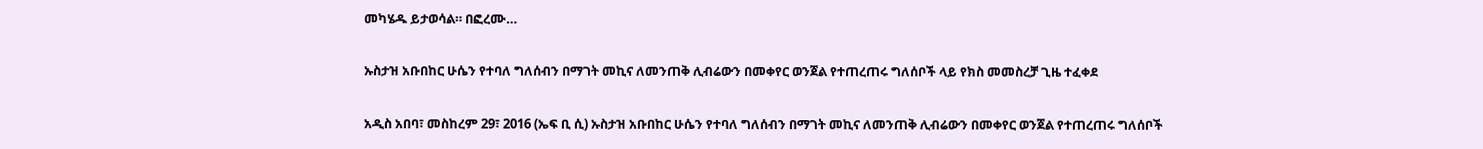መካሄዱ ይታወሳል። በፎረሙ…

ኡስታዝ አቡበከር ሁሴን የተባለ ግለሰብን በማገት መኪና ለመንጠቅ ሊብሬውን በመቀየር ወንጀል የተጠረጠሩ ግለሰቦች ላይ የክስ መመስረቻ ጊዜ ተፈቀደ

አዲስ አበባ፣ መስከረም 29፣ 2016 (ኤፍ ቢ ሲ) ኡስታዝ አቡበከር ሁሴን የተባለ ግለሰብን በማገት መኪና ለመንጠቅ ሊብሬውን በመቀየር ወንጀል የተጠረጠሩ ግለሰቦች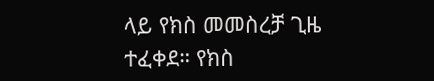ላይ የክስ መመስረቻ ጊዜ ተፈቀደ። የክስ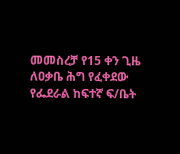መመስረቻ የ15 ቀን ጊዜ ለዐቃቤ ሕግ የፈቀደው የፌደራል ከፍተኛ ፍ/ቤት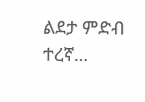ልደታ ምድብ ተረኛ…